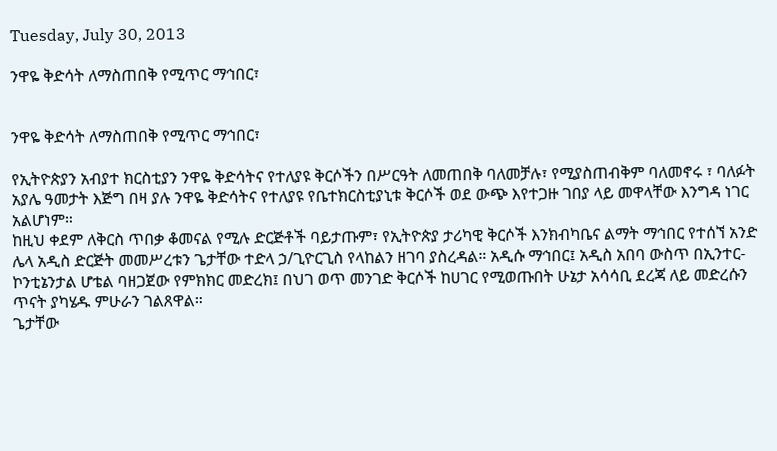Tuesday, July 30, 2013

ንዋዬ ቅድሳት ለማስጠበቅ የሚጥር ማኅበር፣


ንዋዬ ቅድሳት ለማስጠበቅ የሚጥር ማኅበር፣

የኢትዮጵያን አብያተ ክርስቲያን ንዋዬ ቅድሳትና የተለያዩ ቅርሶችን በሥርዓት ለመጠበቅ ባለመቻሉ፣ የሚያስጠብቅም ባለመኖሩ ፣ ባለፉት አያሌ ዓመታት እጅግ በዛ ያሉ ንዋዬ ቅድሳትና የተለያዩ የቤተክርስቲያኒቱ ቅርሶች ወደ ውጭ እየተጋዙ ገበያ ላይ መዋላቸው እንግዳ ነገር አልሆነም።
ከዚህ ቀደም ለቅርስ ጥበቃ ቆመናል የሚሉ ድርጅቶች ባይታጡም፣ የኢትዮጵያ ታሪካዊ ቅርሶች እንክብካቤና ልማት ማኅበር የተሰኘ አንድ ሌላ አዲስ ድርጅት መመሥረቱን ጌታቸው ተድላ ኃ/ጊዮርጊስ የላከልን ዘገባ ያስረዳል። አዲሱ ማኅበር፤ አዲስ አበባ ውስጥ በኢንተር- ኮንቲኔንታል ሆቴል ባዘጋጀው የምክክር መድረክ፤ በህገ ወጥ መንገድ ቅርሶች ከሀገር የሚወጡበት ሁኔታ አሳሳቢ ደረጃ ለይ መድረሱን ጥናት ያካሄዱ ምሁራን ገልጸዋል።
ጌታቸው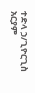ተድላ ኃ/ጊዮርጊስ
አርያም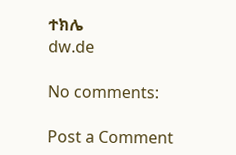ተክሌ
dw.de

No comments:

Post a Comment